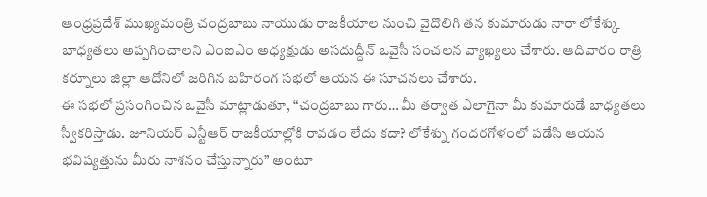ఆంధ్రప్రదేశ్ ముఖ్యమంత్రి చంద్రబాబు నాయుడు రాజకీయాల నుంచి వైదొలిగి తన కుమారుడు నారా లోకేశ్కు బాధ్యతలు అప్పగించాలని ఎంఐఎం అధ్యక్షుడు అసదుద్దీన్ ఒవైసీ సంచలన వ్యాఖ్యలు చేశారు. ఆదివారం రాత్రి కర్నూలు జిల్లా ఆదోనిలో జరిగిన బహిరంగ సభలో ఆయన ఈ సూచనలు చేశారు.
ఈ సభలో ప్రసంగించిన ఒవైసీ మాట్లాడుతూ, “చంద్రబాబు గారు… మీ తర్వాత ఎలాగైనా మీ కుమారుడే బాధ్యతలు స్వీకరిస్తాడు. జూనియర్ ఎన్టీఆర్ రాజకీయాల్లోకి రావడం లేదు కదా? లోకేశ్ను గందరగోళంలో పడేసి ఆయన భవిష్యత్తును మీరు నాశనం చేస్తున్నారు” అంటూ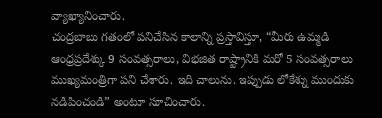వ్యాఖ్యానించారు.
చంద్రబాబు గతంలో పనిచేసిన కాలాన్ని ప్రస్తావిస్తూ, “మీరు ఉమ్మడి ఆంధ్రప్రదేశ్కు 9 సంవత్సరాలు, విభజిత రాష్ట్రానికి మరో 5 సంవత్సరాలు ముఖ్యమంత్రిగా పని చేశారు. ఇది చాలును. ఇప్పుడు లోకేశ్ను ముందుకు నడిపించండి” అంటూ సూచించారు.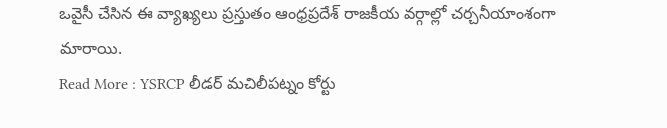ఒవైసీ చేసిన ఈ వ్యాఖ్యలు ప్రస్తుతం ఆంధ్రప్రదేశ్ రాజకీయ వర్గాల్లో చర్చనీయాంశంగా మారాయి.
Read More : YSRCP లీడర్ మచిలీపట్నం కోర్టు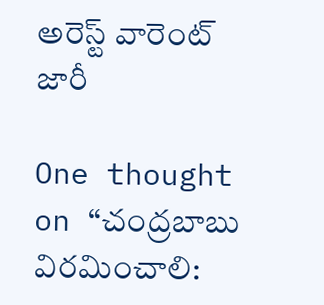అరెస్ట్ వారెంట్ జారీ

One thought on “చంద్రబాబు విరమించాలి: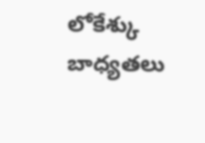లోకేశ్కు బాధ్యతలు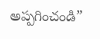అప్పగించండి”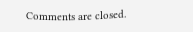Comments are closed.